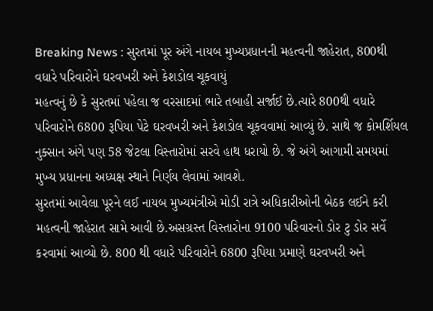Breaking News : સુરતમાં પૂર અંગે નાયબ મુખ્યપ્રધાનની મહત્વની જાહેરાત, 800થી વધારે પરિવારોને ઘરવખરી અને કેશડોલ ચૂકવાયું
મહત્વનું છે કે સુરતમાં પહેલા જ વરસાદમાં ભારે તબાહી સર્જાઈ છે.ત્યારે 800થી વધારે પરિવારોને 6800 રૂપિયા પેટે ઘરવખરી અને કેશડોલ ચૂકવવામાં આવ્યું છે. સાથે જ કોમર્શિયલ નુક્સાન અંગે પણ 58 જેટલા વિસ્તારોમાં સરવે હાથ ધરાયો છે. જે અંગે આગામી સમયમાં મુખ્ય પ્રધાનના અધ્યક્ષ સ્થાને નિર્ણય લેવામાં આવશે.
સુરતમાં આવેલા પૂરને લઈ નાયબ મુખ્યમંત્રીએ મોડી રાત્રે અધિકારીઓની બેઠક લઈને કરી મહત્વની જાહેરાત સામે આવી છે.અસગ્રસ્ત વિસ્તારોના 9100 પરિવારનો ડોર ટુ ડોર સર્વે કરવામાં આવ્યો છે. 800 થી વધારે પરિવારોને 6800 રૂપિયા પ્રમાણે ઘરવખરી અને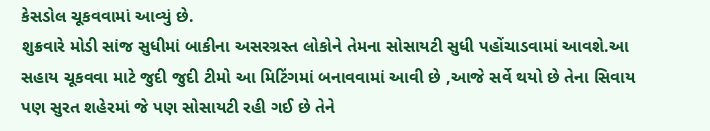કેસડોલ ચૂકવવામાં આવ્યું છે.
શુક્રવારે મોડી સાંજ સુધીમાં બાકીના અસરગ્રસ્ત લોકોને તેમના સોસાયટી સુધી પહોંચાડવામાં આવશે.આ સહાય ચૂકવવા માટે જુદી જુદી ટીમો આ મિટિંગમાં બનાવવામાં આવી છે ,આજે સર્વે થયો છે તેના સિવાય પણ સુરત શહેરમાં જે પણ સોસાયટી રહી ગઈ છે તેને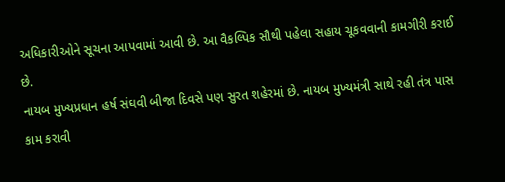અધિકારીઓને સૂચના આપવામાં આવી છે. આ વૈકલ્પિક સૌથી પહેલા સહાય ચૂકવવાની કામગીરી કરાઈ છે.
નાયબ મુખ્યપ્રધાન હર્ષ સંઘવી બીજા દિવસે પણ સુરત શહેરમાં છે. નાયબ મુખ્યમંત્રી સાથે રહી તંત્ર પાસ કામ કરાવી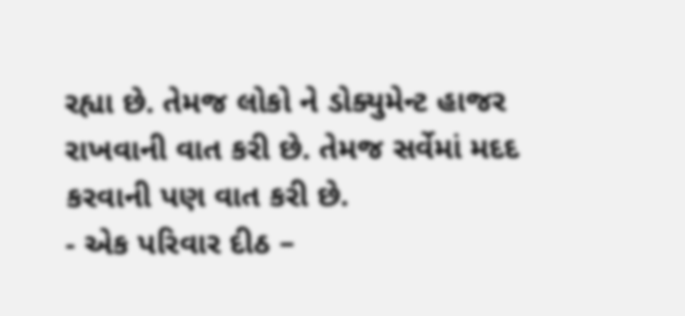રહ્યા છે. તેમજ લોકો ને ડોક્યુમેન્ટ હાજર રાખવાની વાત કરી છે. તેમજ સર્વેમાં મદદ કરવાની પણ વાત કરી છે.
- એક પરિવાર દીઠ –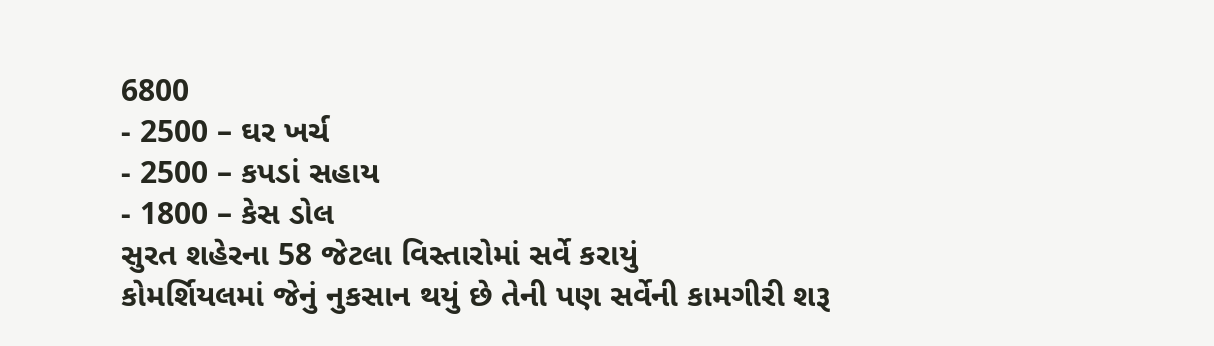6800
- 2500 – ઘર ખર્ચ
- 2500 – કપડાં સહાય
- 1800 – કેસ ડોલ
સુરત શહેરના 58 જેટલા વિસ્તારોમાં સર્વે કરાયું
કોમર્શિયલમાં જેનું નુકસાન થયું છે તેની પણ સર્વેની કામગીરી શરૂ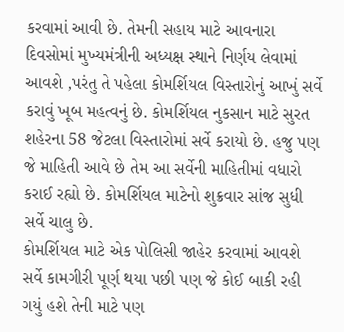કરવામાં આવી છે. તેમની સહાય માટે આવનારા દિવસોમાં મુખ્યમંત્રીની અધ્યક્ષ સ્થાને નિર્ણય લેવામાં આવશે ,પરંતુ તે પહેલા કોમર્શિયલ વિસ્તારોનું આખું સર્વે કરાવું ખૂબ મહત્વનું છે. કોમર્શિયલ નુકસાન માટે સુરત શહેરના 58 જેટલા વિસ્તારોમાં સર્વે કરાયો છે. હજુ પણ જે માહિતી આવે છે તેમ આ સર્વેની માહિતીમાં વધારો કરાઈ રહ્યો છે. કોમર્શિયલ માટેનો શુક્રવાર સાંજ સુધી સર્વે ચાલુ છે.
કોમર્શિયલ માટે એક પોલિસી જાહેર કરવામાં આવશે
સર્વે કામગીરી પૂર્ણ થયા પછી પણ જે કોઈ બાકી રહી ગયું હશે તેની માટે પણ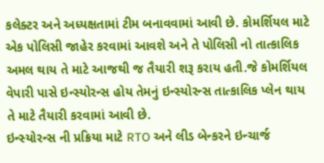કલેક્ટર અને અધ્યક્ષતામાં ટીમ બનાવવામાં આવી છે. કોમર્શિયલ માટે એક પોલિસી જાહેર કરવામાં આવશે અને તે પોલિસી નો તાત્કાલિક અમલ થાય તે માટે આજથી જ તૈયારી શરૂ કરાય હતી.જે કોમર્શિયલ વેપારી પાસે ઇન્સ્યોરન્સ હોય તેમનું ઇન્સ્યોરન્સ તાત્કાલિક પ્લેન થાય તે માટે તૈયારી કરવામાં આવી છે.
ઇન્સ્યોરન્સ ની પ્રક્રિયા માટે RTO અને લીડ બેન્કરને ઇન્ચાર્જ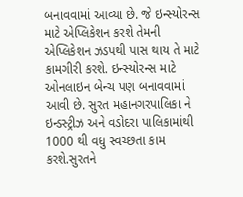બનાવવામાં આવ્યા છે. જે ઇન્સ્યોરન્સ માટે એપ્લિકેશન કરશે તેમની એપ્લિકેશન ઝડપથી પાસ થાય તે માટે કામગીરી કરશે. ઇન્સ્યોરન્સ માટે ઓનલાઇન બેન્ચ પણ બનાવવામાં આવી છે. સુરત મહાનગરપાલિકા ને ઇન્ડસ્ટ્રીઝ અને વડોદરા પાલિકામાંથી 1000 થી વધુ સ્વચ્છતા કામ કરશે.સુરતને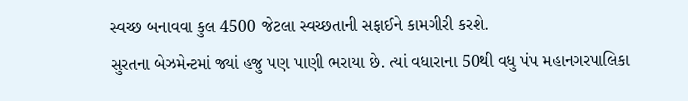સ્વચ્છ બનાવવા કુલ 4500 જેટલા સ્વચ્છતાની સફાઈને કામગીરી કરશે.
સુરતના બેઝમેન્ટમાં જ્યાં હજુ પણ પાણી ભરાયા છે. ત્યાં વધારાના 50થી વધુ પંપ મહાનગરપાલિકા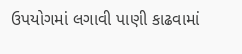ઉપયોગમાં લગાવી પાણી કાઢવામાં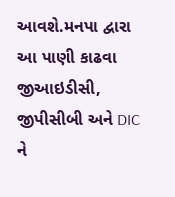આવશે.મનપા દ્વારા આ પાણી કાઢવા જીઆઇડીસી, જીપીસીબી અને DIC ને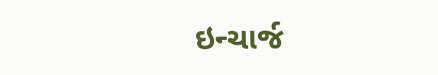ઇન્ચાર્જ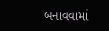બનાવવામાં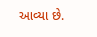આવ્યા છે.